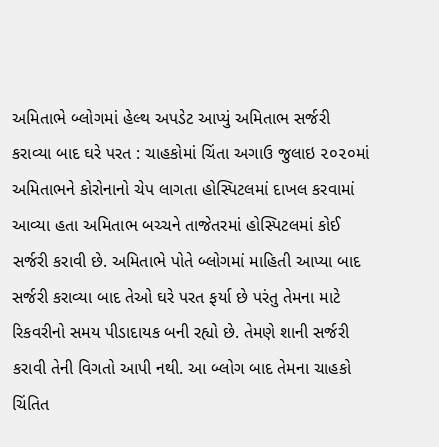અમિતાભે બ્લોગમાં હેલ્થ અપડેટ આપ્યું અમિતાભ સર્જરી કરાવ્યા બાદ ઘરે પરત : ચાહકોમાં ચિંતા અગાઉ જુલાઇ ૨૦૨૦માં અમિતાભને કોરોનાનો ચેપ લાગતા હોસ્પિટલમાં દાખલ કરવામાં આવ્યા હતા અમિતાભ બચ્ચને તાજેતરમાં હોસ્પિટલમાં કોઈ સર્જરી કરાવી છે. અમિતાભે પોતે બ્લોગમાં માહિતી આપ્યા બાદ સર્જરી કરાવ્યા બાદ તેઓ ઘરે પરત ફર્યા છે પરંતુ તેમના માટે રિકવરીનો સમય પીડાદાયક બની રહ્યો છે. તેમણે શાની સર્જરી કરાવી તેની વિગતો આપી નથી. આ બ્લોગ બાદ તેમના ચાહકો ચિંતિત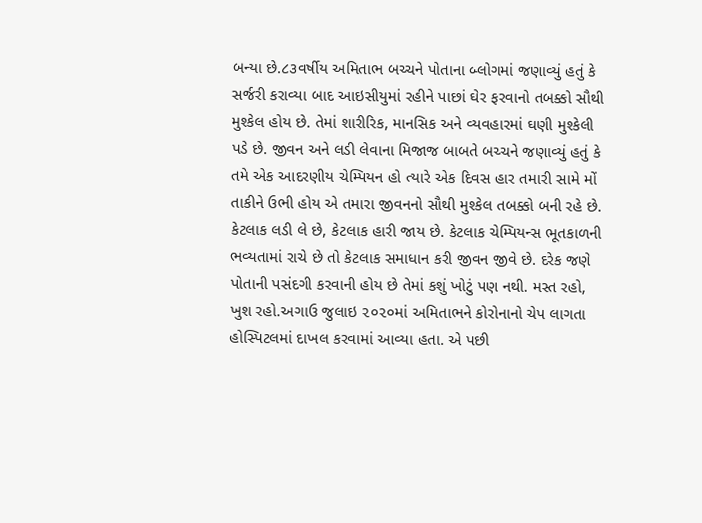બન્યા છે.૮૩વર્ષીય અમિતાભ બચ્ચને પોતાના બ્લોગમાં જણાવ્યું હતું કે સર્જરી કરાવ્યા બાદ આઇસીયુમાં રહીને પાછાં ઘેર ફરવાનો તબક્કો સૌથી મુશ્કેલ હોય છે. તેમાં શારીરિક, માનસિક અને વ્યવહારમાં ઘણી મુશ્કેલી પડે છે. જીવન અને લડી લેવાના મિજાજ બાબતે બચ્ચને જણાવ્યું હતું કે તમે એક આદરણીય ચેમ્પિયન હો ત્યારે એક દિવસ હાર તમારી સામે મોં તાકીને ઉભી હોય એ તમારા જીવનનો સૌથી મુશ્કેલ તબક્કો બની રહે છે. કેટલાક લડી લે છે, કેટલાક હારી જાય છે. કેટલાક ચેમ્પિયન્સ ભૂતકાળની ભવ્યતામાં રાચે છે તો કેટલાક સમાધાન કરી જીવન જીવે છે. દરેક જણે પોતાની પસંદગી કરવાની હોય છે તેમાં કશું ખોટું પણ નથી. મસ્ત રહો, ખુશ રહો.અગાઉ જુલાઇ ૨૦૨૦માં અમિતાભને કોરોનાનો ચેપ લાગતા હોસ્પિટલમાં દાખલ કરવામાં આવ્યા હતા. એ પછી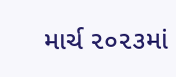માર્ચ ૨૦૨૩માં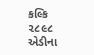કલ્કિ ૨૮૯૮ એડીના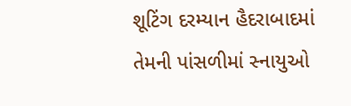શૂટિંગ દરમ્યાન હૈદરાબાદમાં તેમની પાંસળીમાં સ્નાયુઓ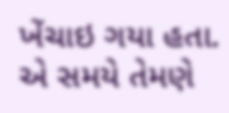ખેંચાઇ ગયા હતા. એ સમયે તેમણે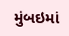મુંબઇમાં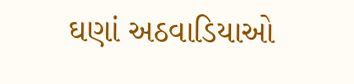ઘણાં અઠવાડિયાઓ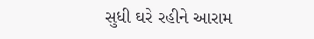સુધી ઘરે રહીને આરામ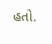હતો.